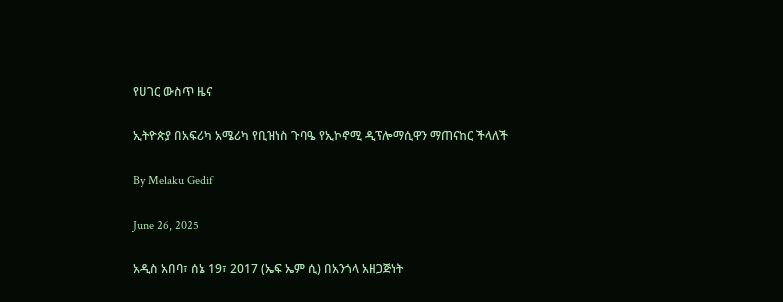የሀገር ውስጥ ዜና

ኢትዮጵያ በአፍሪካ አሜሪካ የቢዝነስ ጉባዔ የኢኮኖሚ ዲፕሎማሲዋን ማጠናከር ችላለች

By Melaku Gedif

June 26, 2025

አዲስ አበባ፣ ሰኔ 19፣ 2017 (ኤፍ ኤም ሲ) በአንጎላ አዘጋጅነት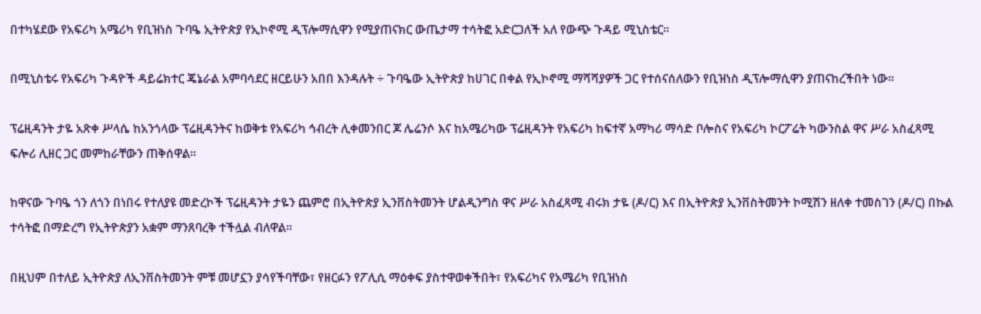በተካሄደው የአፍሪካ አሜሪካ የቢዝነስ ጉባዔ ኢትዮጵያ የኢኮኖሚ ዲፕሎማሲዋን የሚያጠናክር ውጤታማ ተሳትፎ አድርጋለች አለ የውጭ ጉዳይ ሚኒስቴር።

በሚኒስቴሩ የአፍሪካ ጉዳዮች ዳይሬክተር ጄኔራል አምባሳደር ዘርይሁን አበበ እንዳሉት ÷ ጉባዔው ኢትዮጵያ ከሀገር በቀል የኢኮኖሚ ማሻሻያዎች ጋር የተሰናሰለውን የቢዝነስ ዲፕሎማሲዋን ያጠናከረችበት ነው።

ፕሬዚዳንት ታዬ አጽቀ ሥላሴ ከአንጎላው ፕሬዚዳንትና ከወቅቱ የአፍሪካ ኅብረት ሊቀመንበር ጆ ሌሬንሶ እና ከአሜሪካው ፕሬዚዳንት የአፍሪካ ከፍተኛ አማካሪ ማሳድ ቦሎስና የአፍሪካ ኮርፖሬት ካውንስል ዋና ሥራ አስፈጻሚ ፍሎሪ ሊዘር ጋር መምከራቸውን ጠቅሰዋል።

ከዋናው ጉባዔ ጎን ለጎን በነበሩ የተለያዩ መድረኮች ፕሬዚዳንት ታዬን ጨምሮ በኢትዮጵያ ኢንቨስትመንት ሆልዲንግስ ዋና ሥራ አስፈጻሚ ብሩክ ታዬ (ዶ/ር) እና በኢትዮጵያ ኢንቨስትመንት ኮሚሽን ዘለቀ ተመስገን (ዶ/ር) በኩል ተሳትፎ በማድረግ የኢትዮጵያን አቋም ማንጸባረቅ ተችሏል ብለዋል።

በዚህም በተለይ ኢትዮጵያ ለኢንቨስትመንት ምቹ መሆኗን ያሳየችባቸው፣ የዘርፉን የፖሊሲ ማዕቀፍ ያስተዋወቀችበት፣ የአፍሪካና የአሜሪካ የቢዝነስ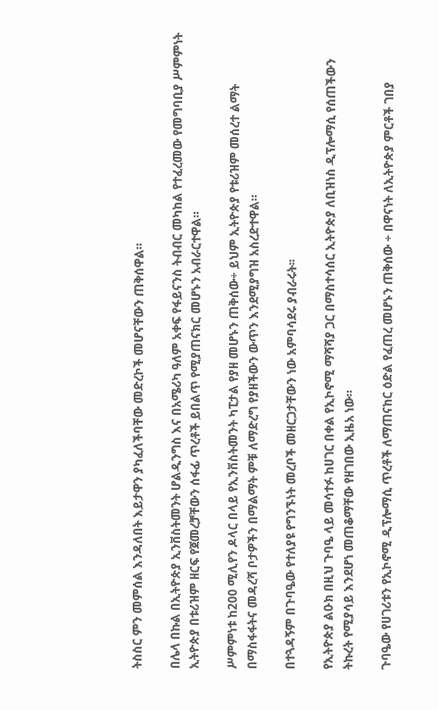ትስስር ምን መምሰል እንዳለበት እይታዋን ያካፈለችባቸው መድረኮች መሆናቸውን ጠቅሰዋል።

በሌላ በኩል በኢትዮጵያ ኢንቨስትመንት ሆልዲንግስ እና በአሜሪካ ዓለም አቀፍ የፋይናንስ ትብብር መካከል የተፈረመው የመግባቢያ ሥምምነት ኢትዮጵያ በቱሪዝም ዘርፍ የጀመረቻቸውን ሰፋፊ ጥረቶች ይበልጥ የሚያጠናክር መሆኑን አብራርተዋል።

ሥምምነቱ ከ200 ሚሊየን ዶላር በላይ የኢንቨስትመንት ካፒታል የያዘ መሆኑን ጠቅሰው÷ ይህም ኢትዮጵያ የቱሪዝም መሰረተ ልማት በማስፋፋትና መዳረሻ ቦታዎችን በማልማት ምቹ ለማድረግ የያዘችውን ውጥን እንደሚያግዝ አስረድተዋል።

በተጓዳኝም በጉባዔው የተለያዩ የግንኙነት መረቦች መዘርጋታቸውን ነው አምባሳደሩ ያብራሩት፡፡

የኢትዮጵያ ልዑክ በዚህ ጉባዔ ላይ መሳተፉ ከሀገር በቀል የኢኮኖሚ ማሻሻያ ጋር በማስተሳሰር ኢትዮጵያ ለቢዝነስ ዲፕሎማሲ የሰጠችውን ትኩረት የሚያሳይ እንደሆነ መጠቆማቸው የዘገበው ኢዜአ ነው።

ጉባዔው የሀገሪቱን የኢኮኖሚ ዲፕሎማሲ ጥረቶች ለማጠናከር ዕድል የፈጠረ መሆኑን ጠቅሰው ÷ በዋናነት ለኢትዮጵያ ምርቶች ገበያ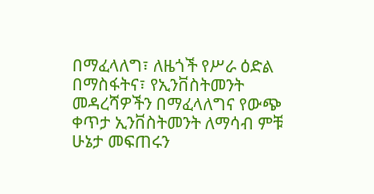በማፈላለግ፣ ለዜጎች የሥራ ዕድል በማስፋትና፣ የኢንቨስትመንት መዳረሻዎችን በማፈላለግና የውጭ ቀጥታ ኢንቨስትመንት ለማሳብ ምቹ ሁኔታ መፍጠሩን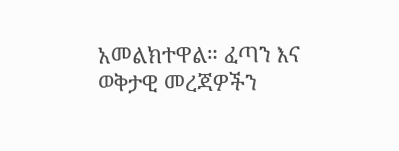አመልክተዋል። ፈጣን እና ወቅታዊ መረጃዎችን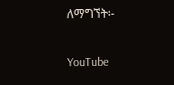ለማግኘት፡-

YouTube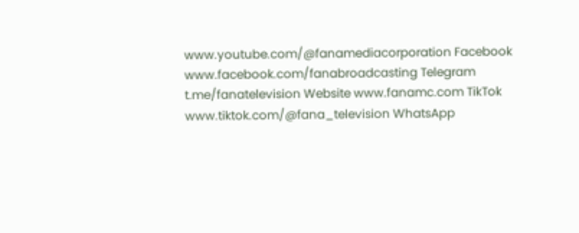www.youtube.com/@fanamediacorporation Facebook www.facebook.com/fanabroadcasting Telegram t.me/fanatelevision Website www.fanamc.com TikTok www.tiktok.com/@fana_television WhatsApp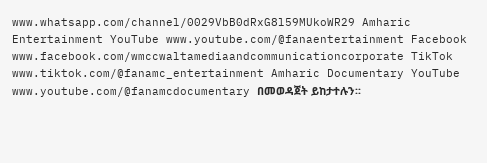www.whatsapp.com/channel/0029VbB0dRxG8l59MUkoWR29 Amharic Entertainment YouTube www.youtube.com/@fanaentertainment Facebook www.facebook.com/wmccwaltamediaandcommunicationcorporate TikTok www.tiktok.com/@fanamc_entertainment Amharic Documentary YouTube www.youtube.com/@fanamcdocumentary በመወዳጀት ይከታተሉን፡፡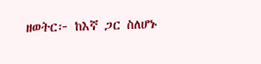ዘወትር፦ ከእኛ ጋር ስለሆኑ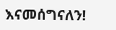እናመሰግናለን!